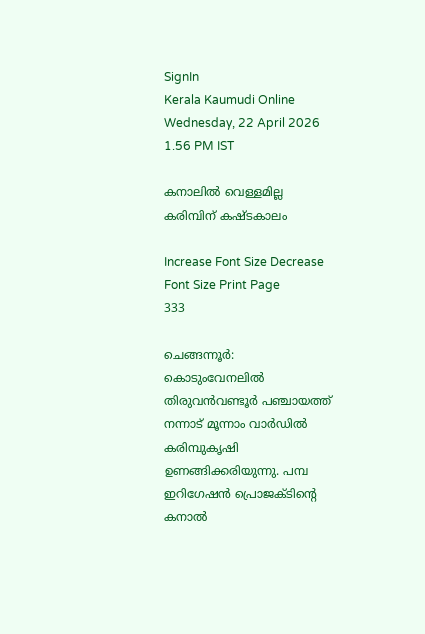SignIn
Kerala Kaumudi Online
Wednesday, 22 April 2026 1.56 PM IST

കനാലിൽ വെള്ളമില്ല കരിമ്പിന് കഷ്ടകാലം

Increase Font Size Decrease Font Size Print Page
333

ചെങ്ങന്നൂർ: കൊടുംവേനലിൽ തിരുവൻവണ്ടൂർ പഞ്ചായത്ത് നന്നാട് മൂന്നാം വാർഡിൽ കരിമ്പുകൃഷി ഉണങ്ങിക്കരിയുന്നു. പമ്പ ഇറിഗേഷൻ പ്രൊജക്ടിന്റെ കനാൽ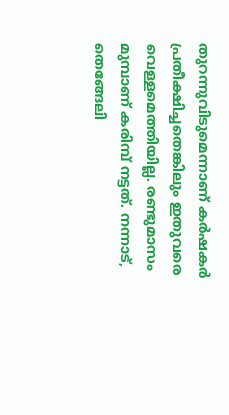തുറന്നുവിടുമെന്നാണ് കർഷകർ പ്രതീക്ഷിച്ചതെങ്കിലും ഇതുവരെ വെള്ളമെത്തിയില്ല. രണ്ടുമാസം മുമ്പാണ് കരിമ്പ് നട്ടത്. നന്നാട്, തെങ്ങേലി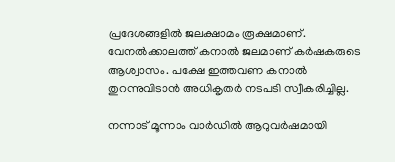പ്രദേശങ്ങളിൽ ജലക്ഷാമം രൂക്ഷമാണ്. വേനൽക്കാലത്ത് കനാൽ ജലമാണ് കർഷകരുടെ ആശ്വാസം. പക്ഷേ ഇത്തവണ കനാൽ തുറന്നുവിടാൻ അധികൃതർ നടപടി സ്വീകരിച്ചില്ല.

നന്നാട് മൂന്നാം വാർഡിൽ ആറുവർഷമായി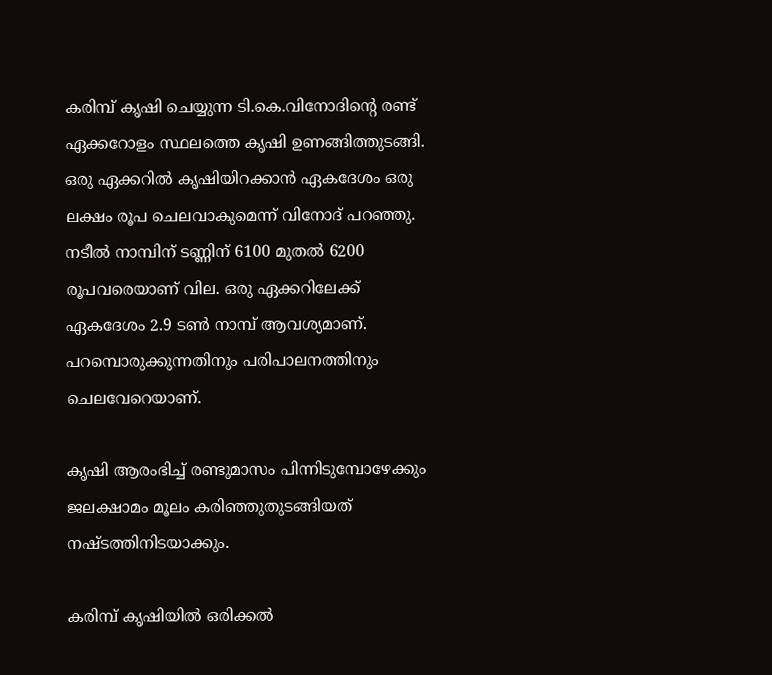കരിമ്പ് കൃഷി ചെയ്യുന്ന ടി.കെ.വിനോദിന്റെ രണ്ട് ഏക്കറോളം സ്ഥലത്തെ കൃഷി ഉണങ്ങിത്തുടങ്ങി. ഒരു ഏക്കറിൽ കൃഷിയിറക്കാൻ ഏകദേശം ഒരു ലക്ഷം രൂപ ചെലവാകുമെന്ന് വിനോദ് പറഞ്ഞു. നടീൽ നാമ്പിന് ടണ്ണിന് 6100 മുതൽ 6200 രൂപവരെയാണ് വില. ഒരു ഏക്കറിലേക്ക് ഏകദേശം 2.9 ടൺ നാമ്പ് ആവശ്യമാണ്. പറമ്പൊരുക്കുന്നതിനും പരിപാലനത്തിനും ചെലവേറെയാണ്.

കൃഷി ആരംഭിച്ച് രണ്ടുമാസം പിന്നിടുമ്പോഴേക്കും ജലക്ഷാമം മൂലം കരിഞ്ഞുതുടങ്ങിയത് നഷ്ടത്തിനിടയാക്കും.

കരിമ്പ് കൃഷിയിൽ ഒരിക്കൽ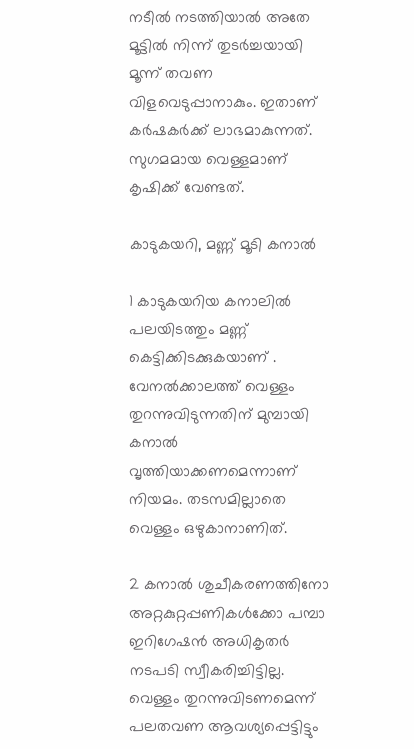നടീൽ നടത്തിയാൽ അതേ മൂട്ടിൽ നിന്ന് തുടർച്ചയായി മൂന്ന് തവണ വിളവെടുപ്പാനാകും. ഇതാണ് കർഷകർക്ക് ലാഭമാകുന്നത്. സുഗമമായ വെള്ളമാണ് കൃഷിക്ക് വേണ്ടത്.

കാടുകയറി, മണ്ണ് മൂടി കനാൽ

1 കാടുകയറിയ കനാലിൽ പലയിടത്തും മണ്ണ് കെട്ടിക്കിടക്കുകയാണ് . വേനൽക്കാലത്ത് വെള്ളം തുറന്നുവിടുന്നതിന് മുമ്പായി കനാൽ വൃത്തിയാക്കണമെന്നാണ് നിയമം. തടസമില്ലാതെ വെള്ളം ഒഴുകാനാണിത്.

2 കനാൽ ശുചീകരണത്തിനോ അറ്റകുറ്റപ്പണികൾക്കോ പമ്പാ ഇറിഗേഷൻ അധികൃതർ നടപടി സ്വീകരിച്ചിട്ടില്ല. വെള്ളം തുറന്നുവിടണമെന്ന് പലതവണ ആവശ്യപ്പെട്ടിട്ടും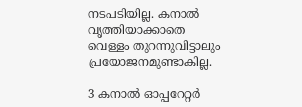നടപടിയില്ല. കനാൽ വൃത്തിയാക്കാതെ വെള്ളം തുറന്നുവിട്ടാലും പ്രയോജനമുണ്ടാകില്ല.

3 കനാൽ ഓപ്പറേറ്റർ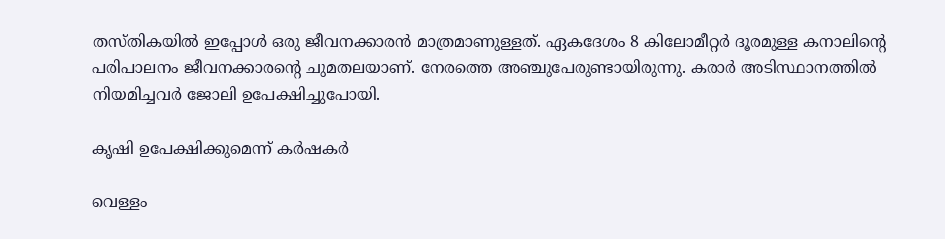തസ്തികയിൽ ഇപ്പോൾ ഒരു ജീവനക്കാരൻ മാത്രമാണുള്ളത്. ഏകദേശം 8 കിലോമീറ്റർ ദൂരമുള്ള കനാലിന്റെ പരിപാലനം ജീവനക്കാരന്റെ ചുമതലയാണ്. നേരത്തെ അഞ്ചുപേരുണ്ടായിരുന്നു. കരാർ അടിസ്ഥാനത്തിൽ നിയമിച്ചവർ ജോലി ഉപേക്ഷിച്ചുപോയി.

കൃഷി ഉപേക്ഷിക്കുമെന്ന് കർഷകർ

വെള്ളം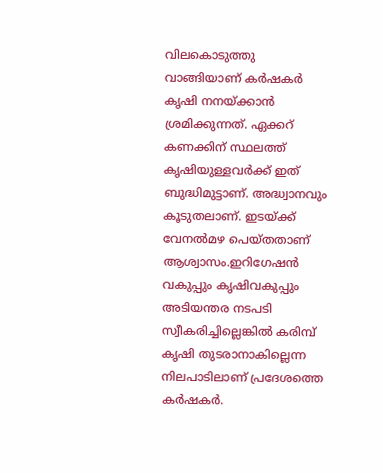വിലകൊടുത്തു വാങ്ങിയാണ് കർഷകർ കൃഷി നനയ്ക്കാൻ ശ്രമിക്കുന്നത്. ഏക്കറ് കണക്കിന് സ്ഥലത്ത് കൃഷിയുള്ളവർക്ക് ഇത് ബുദ്ധിമുട്ടാണ്. അദ്ധ്വാനവും കൂടുതലാണ്. ഇടയ്ക്ക് വേനൽമഴ പെയ്തതാണ് ആശ്വാസം.ഇറിഗേഷൻ വകുപ്പും കൃഷിവകുപ്പും അടിയന്തര നടപടി സ്വീകരിച്ചില്ലെങ്കിൽ കരിമ്പ് കൃഷി തുടരാനാകില്ലെന്ന നിലപാടിലാണ് പ്രദേശത്തെ കർഷകർ.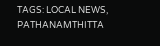TAGS: LOCAL NEWS, PATHANAMTHITTA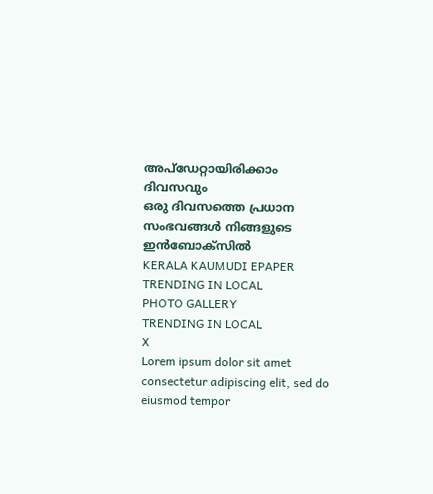അപ്ഡേറ്റായിരിക്കാം ദിവസവും
ഒരു ദിവസത്തെ പ്രധാന സംഭവങ്ങൾ നിങ്ങളുടെ ഇൻബോക്സിൽ
KERALA KAUMUDI EPAPER
TRENDING IN LOCAL
PHOTO GALLERY
TRENDING IN LOCAL
X
Lorem ipsum dolor sit amet
consectetur adipiscing elit, sed do eiusmod tempor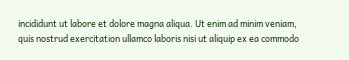incididunt ut labore et dolore magna aliqua. Ut enim ad minim veniam, quis nostrud exercitation ullamco laboris nisi ut aliquip ex ea commodo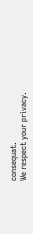consequat.
We respect your privacy.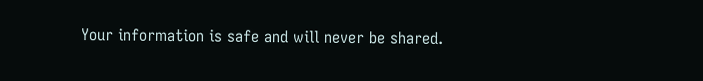Your information is safe and will never be shared.